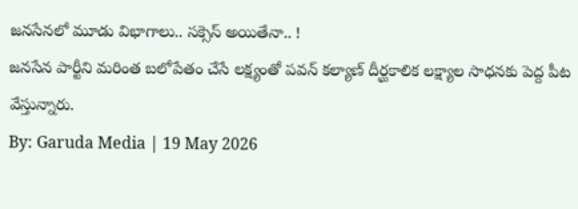జనసేనలో మూడు విభాగాలు.. సక్సెస్ అయితేనా.. !
జనసేన పార్టీని మరింత బలోపేతం చేసే లక్ష్యంతో పవన్ కల్యాణ్ దీర్ఘకాలిక లక్ష్యాల సాధనకు పెద్ద పీట వేస్తున్నారు.
By: Garuda Media | 19 May 2026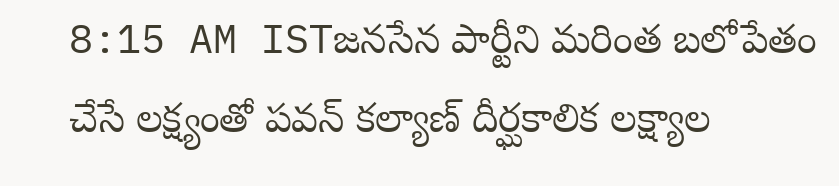8:15 AM ISTజనసేన పార్టీని మరింత బలోపేతం చేసే లక్ష్యంతో పవన్ కల్యాణ్ దీర్ఘకాలిక లక్ష్యాల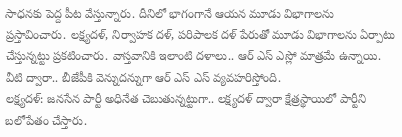సాధనకు పెద్ద పీట వేస్తున్నారు. దీనిలో భాగంగానే ఆయన మూడు విభాగాలను ప్రస్తావించారు. లక్ష్యదళ్, నిర్వాహక దళ్, పరిపాలక దళ్ పేరుతో మూడు విభాగాలను ఏర్పాటు చేస్తున్నట్టు ప్రకటించారు. వాస్తవానికి ఇలాంటి దళాలు.. ఆర్ ఎస్ ఎస్లో మాత్రమే ఉన్నాయి. వీటి ద్వారా.. బీజేపీకి వెన్నుదన్నుగా ఆర్ ఎస్ ఎస్ వ్యవహరిస్తోంది.
లక్ష్యదళ్: జనసేన పార్టీ అధినేత చెబుతున్నట్టుగా.. లక్ష్యదళ్ ద్వారా క్షేత్రస్థాయిలో పార్టీని బలోపేతం చేస్తారు.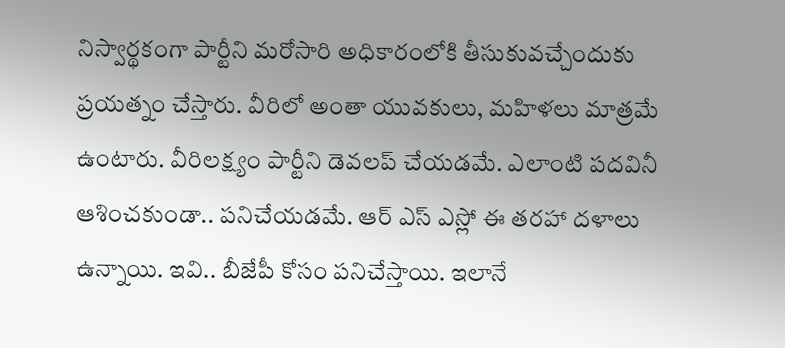నిస్వార్థకంగా పార్టీని మరోసారి అధికారంలోకి తీసుకువచ్చేందుకు ప్రయత్నం చేస్తారు. వీరిలో అంతా యువకులు, మహిళలు మాత్రమే ఉంటారు. వీరిలక్ష్యం పార్టీని డెవలప్ చేయడమే. ఎలాంటి పదవినీ ఆశించకుండా.. పనిచేయడమే. ఆర్ ఎస్ ఎస్లో ఈ తరహా దళాలు ఉన్నాయి. ఇవి.. బీజేపీ కోసం పనిచేస్తాయి. ఇలానే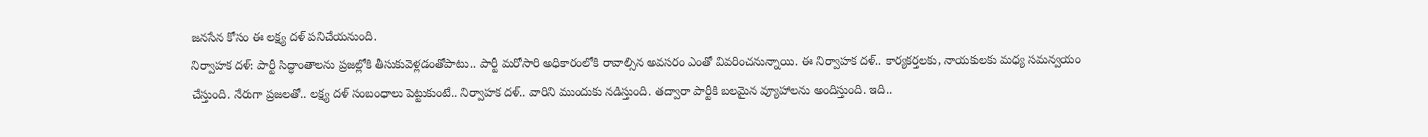జనసేన కోసం ఈ లక్ష్య దళ్ పనిచేయనుంది.
నిర్వాహక దళ్: పార్టీ సిద్ధాంతాలను ప్రజల్లోకి తీసుకువెళ్లడంతోపాటు.. పార్టీ మరోసారి అధికారంలోకి రావాల్సిన అవసరం ఎంతో వివరించనున్నాయి. ఈ నిర్వాహక దళ్.. కార్యకర్తలకు, నాయకులకు మధ్య సమన్వయం చేస్తుంది. నేరుగా ప్రజలతో.. లక్ష్య దళ్ సంబంధాలు పెట్టుకుంటే.. నిర్వాహక దళ్.. వారిని ముందుకు నడిస్తుంది. తద్వారా పార్టీకి బలమైన వ్యూహాలను అందిస్తుంది. ఇది..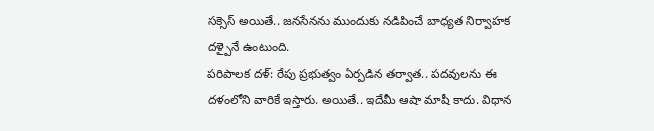సక్సెస్ అయితే.. జనసేనను ముందుకు నడిపించే బాధ్యత నిర్వాహక దళ్పైనే ఉంటుంది.
పరిపాలక దళ్: రేపు ప్రభుత్వం ఏర్పడిన తర్వాత.. పదవులను ఈ దళంలోని వారికే ఇస్తారు. అయితే.. ఇదేమీ ఆషా మాషీ కాదు. విధాన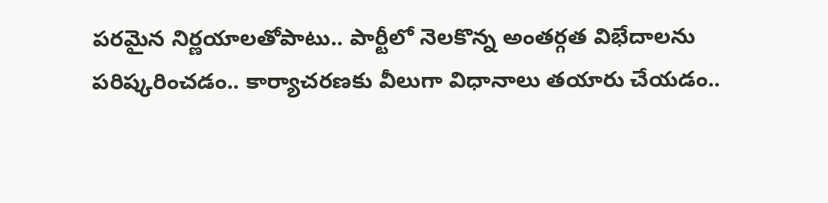పరమైన నిర్ణయాలతోపాటు.. పార్టీలో నెలకొన్న అంతర్గత విభేదాలను పరిష్కరించడం.. కార్యాచరణకు వీలుగా విధానాలు తయారు చేయడం..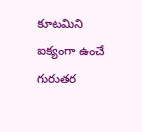కూటమిని ఐక్యంగా ఉంచే గురుతర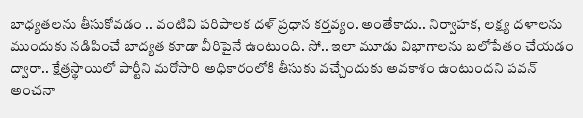బాధ్యతలను తీసుకోవడం .. వంటివి పరిపాలక దళ్ ప్రధాన కర్తవ్యం. అంతేకాదు.. నిర్వాహక, లక్ష్య దళాలను ముందుకు నడిపించే బాద్యత కూడా వీరిపైనే ఉంటుంది. సో.. ఇలా మూడు విభాగాలను బలోపేతం చేయడం ద్వారా.. క్షేత్రస్థాయిలో పార్టీని మరోసారి అధికారంలోకి తీసుకు వచ్చేందుకు అవకాశం ఉంటుందని పవన్ అంచనా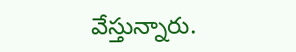వేస్తున్నారు.